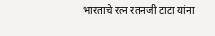भारताचे रत्न रतनजी टाटा यांना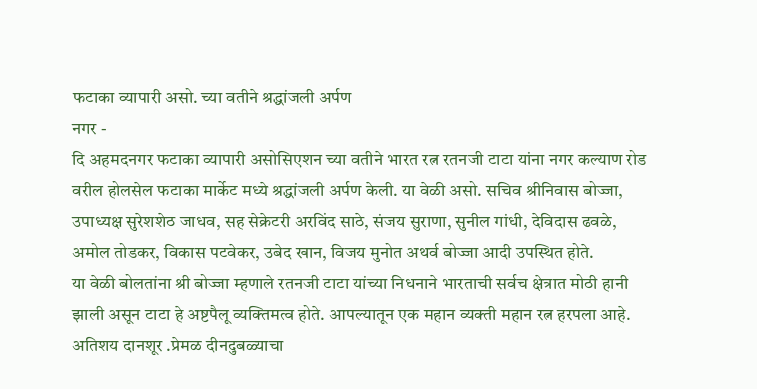फटाका व्यापारी असो. च्या वतीने श्रद्धांजली अर्पण
नगर -
दि अहमदनगर फटाका व्यापारी असोसिएशन च्या वतीने भारत रत्न रतनजी टाटा यांना नगर कल्याण रोड वरील होलसेल फटाका मार्केट मध्ये श्रद्धांजली अर्पण केली. या वेळी असो. सचिव श्रीनिवास बोज्जा, उपाध्यक्ष सुरेशशेठ जाधव, सह सेक्रेटरी अरविंद साठे, संजय सुराणा, सुनील गांधी, देविदास ढवळे, अमोल तोडकर, विकास पटवेकर, उबेद खान, विजय मुनोत अथर्व बोज्जा आदी उपस्थित होते.
या वेळी बोलतांना श्री बोज्जा म्हणाले रतनजी टाटा यांच्या निधनाने भारताची सर्वच क्षेत्रात मोठी हानी झाली असून टाटा हे अष्टपैलू व्यक्तिमत्व होते. आपल्यातून एक महान व्यक्ती महान रत्न हरपला आहे.
अतिशय दानशूर .प्रेमळ दीनदुबळ्याचा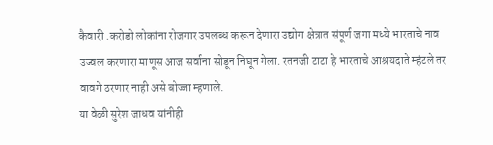कैवारी .करोडो लोकांना रोजगार उपलब्ध करून देणारा उद्योग क्षेत्रात संपूर्ण जगा मध्ये भारताचे नाव उज्वल करणारा माणूस आज सर्वाना सोडून निघून गेला. रतनजी टाटा हे भारताचे आश्रयदाते म्हंटले तर वावगे ठरणार नाही असे बोज्जा म्हणाले.
या वेळी सुरेश जाधव यांनीही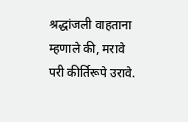श्रद्धांजली वाहताना म्हणाले की, मरावे परी कीर्तिरूपे उरावे.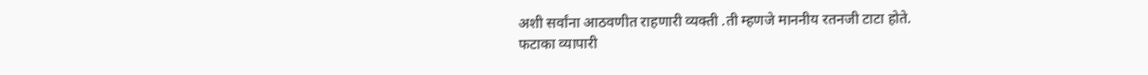अशी सर्वांना आठवणीत राहणारी व्यक्ती .ती म्हणजे माननीय रतनजी टाटा होते.
फटाका व्यापारी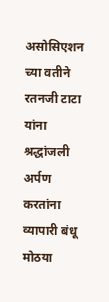असोसिएशन च्या वतीने रतनजी टाटा यांना श्रद्धांजली अर्पण करतांना व्यापारी बंधू मोठया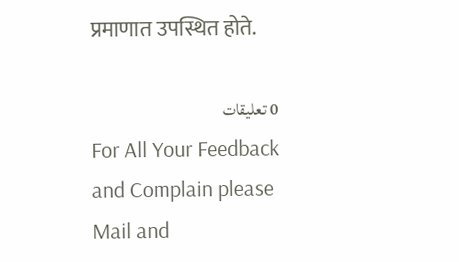प्रमाणात उपस्थित होते.

0 تعليقات
For All Your Feedback and Complain please Mail and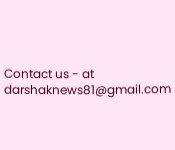Contact us - at darshaknews81@gmail.com